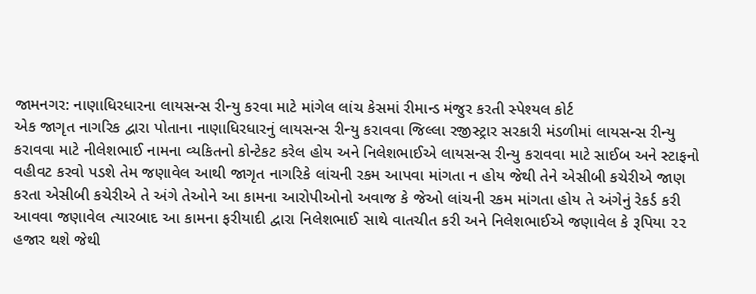જામનગર: નાણાધિરધારના લાયસન્સ રીન્યુ કરવા માટે માંગેલ લાંચ કેસમાં રીમાન્ડ મંજુર કરતી સ્પેશ્યલ કોર્ટ
એક જાગૃત નાગરિક દ્વારા પોતાના નાણાધિરધારનું લાયસન્સ રીન્યુ કરાવવા જિલ્લા રજીસ્ટ્રાર સરકારી મંડળીમાં લાયસન્સ રીન્યુ કરાવવા માટે નીલેશભાઈ નામના વ્યકિતનો કોન્ટેકટ કરેલ હોય અને નિલેશભાઈએ લાયસન્સ રીન્યુ કરાવવા માટે સાઈબ અને સ્ટાફનો વહીવટ કરવો પડશે તેમ જણાવેલ આથી જાગૃત નાગરિકે લાંચની રકમ આપવા માંગતા ન હોય જેથી તેને એસીબી કચેરીએ જાણ કરતા એસીબી કચેરીએ તે અંગે તેઓને આ કામના આરોપીઓનો અવાજ કે જેઓ લાંચની રકમ માંગતા હોય તે અંગેનું રેકર્ડ કરી આવવા જણાવેલ ત્યારબાદ આ કામના ફરીયાદી દ્વારા નિલેશભાઈ સાથે વાતચીત કરી અને નિલેશભાઈએ જણાવેલ કે રૂપિયા ૨૨ હજાર થશે જેથી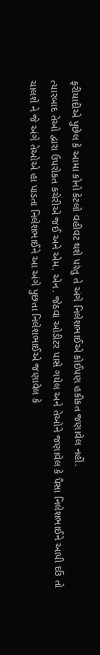ફરીયાદીએ પુછેલ કે આમા કોનો કેટલો વહીવટ થશે પરંતુ તે અંગે નિલેશભાઈએ કોઈપણ હકીકત જણાવેલ નહીં.
ત્યારબાદ તેઓ દ્વારા ઉપરોકત કચેરીએ જઈ અને એમ. એન. જેઠવા ઓડીટર પાસે ગયેલ અને તેઓને જણાવેલ કે પૈસા નિલેશભાઈને આપી દઉં તો ચાલશે ને જે અંગે તેઓએ હા પાડતા નિલેશભાઈને આ અંગે પુછતા નિલેશભાઈએ જણાવેલ કે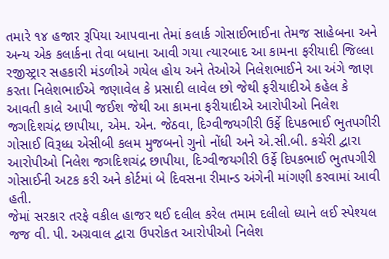તમારે ૧૪ હજાર રૂપિયા આપવાના તેમાં કલાર્ક ગોસાઈભાઈના તેમજ સાહેબના અને અન્ય એક કલાર્કના તેવા બધાના આવી ગયા ત્યારબાદ આ કામના ફરીયાદી જિલ્લા રજીસ્ટ્રાર સહકારી મંડળીએ ગયેલ હોય અને તેઓએ નિલેશભાઈને આ અંગે જાણ કરતા નિલેશભાઈએ જણાવેલ કે પ્રસાદી લાવેલ છો જેથી ફરીયાદીએ કહેલ કે આવતી કાલે આપી જઈશ જેથી આ કામના ફરીયાદીએ આરોપીઓ નિલેશ જગદિશચંદ્ર છાપીયા, એમ. એન. જેઠવા, દિગ્વીજયગીરી ઉર્ફે દિપકભાઈ ભુતપગીરી ગોસાઈ વિરૂધ્ધ એસીબી કલમ મુજબનો ગુનો નોંધી અને એ.સી.બી. કચેરી દ્વારા આરોપીઓ નિલેશ જગદિશચંદ્ર છાપીયા, દિગ્વીજયગીરી ઉર્ફે દિપકભાઈ ભુતપગીરી ગોસાઈની અટક કરી અને કોર્ટમાં બે દિવસના રીમાન્ડ અંગેની માંગણી કરવામાં આવી હતી.
જેમાં સરકાર તરફે વકીલ હાજર થઈ દલીલ કરેલ તમામ દલીલો ધ્યાને લઈ સ્પેશ્યલ જજ વી. પી. અગ્રવાલ દ્વારા ઉપરોકત આરોપીઓ નિલેશ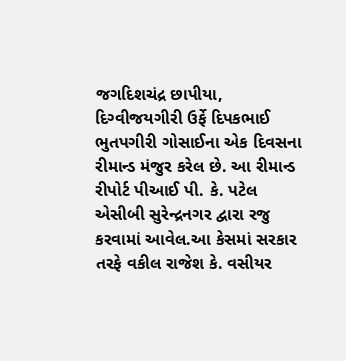જગદિશચંદ્ર છાપીયા, દિગ્વીજયગીરી ઉર્ફે દિપકભાઈ ભુતપગીરી ગોસાઈના એક દિવસના રીમાન્ડ મંજુર કરેલ છે. આ રીમાન્ડ રીપોર્ટ પીઆઈ પી. કે. પટેલ એસીબી સુરેન્દ્રનગર દ્વારા રજુ કરવામાં આવેલ.આ કેસમાં સરકાર તરફે વકીલ રાજેશ કે. વસીયર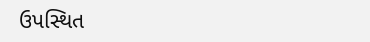ઉપસ્થિત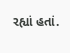રહ્યાં હતાં.